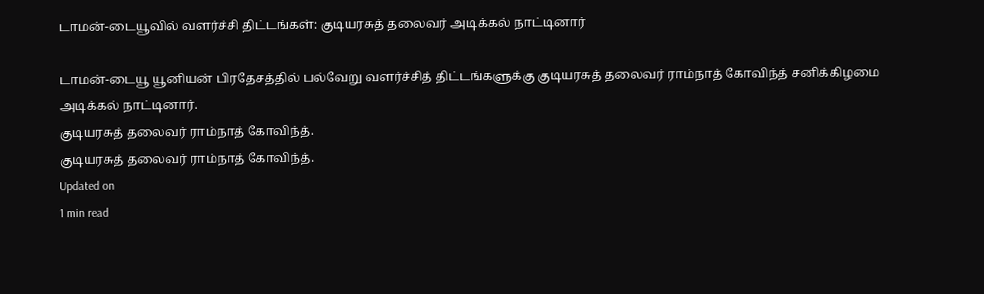டாமன்-டையூவில் வளர்ச்சி திட்டங்கள்: குடியரசுத் தலைவர் அடிக்கல் நாட்டினார்

டாமன்-டையூ யூனியன் பிரதேசத்தில் பல்வேறு வளர்ச்சித் திட்டங்களுக்கு குடியரசுத் தலைவர் ராம்நாத் கோவிந்த் சனிக்கிழமை அடிக்கல் நாட்டினார்.
குடியரசுத் தலைவர் ராம்நாத் கோவிந்த்.
குடியரசுத் தலைவர் ராம்நாத் கோவிந்த்.
Updated on
1 min read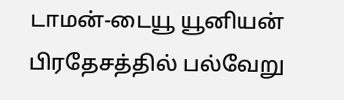டாமன்-டையூ யூனியன் பிரதேசத்தில் பல்வேறு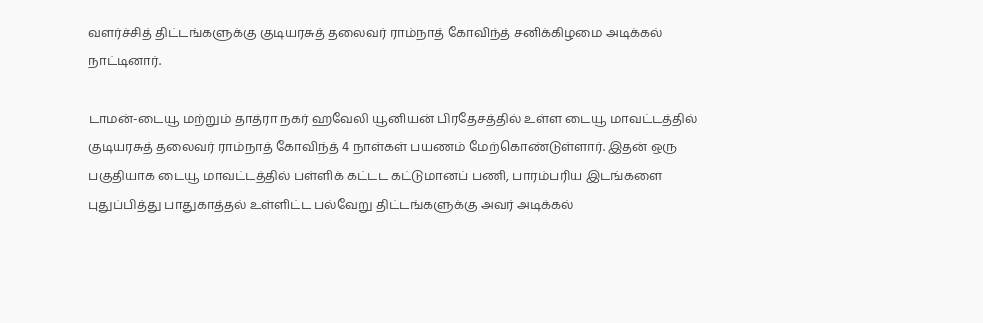வளர்ச்சித் திட்டங்களுக்கு குடியரசுத் தலைவர் ராம்நாத் கோவிந்த் சனிக்கிழமை அடிக்கல் நாட்டினார்.

டாமன்-டையூ மற்றும் தாத்ரா நகர் ஹவேலி யூனியன் பிரதேசத்தில் உள்ள டையூ மாவட்டத்தில் குடியரசுத் தலைவர் ராம்நாத் கோவிந்த் 4 நாள்கள் பயணம் மேற்கொண்டுள்ளார். இதன் ஒரு பகுதியாக டையூ மாவட்டத்தில் பள்ளிக் கட்டட கட்டுமானப் பணி, பாரம்பரிய இடங்களை புதுப்பித்து பாதுகாத்தல் உள்ளிட்ட பல்வேறு திட்டங்களுக்கு அவர் அடிக்கல்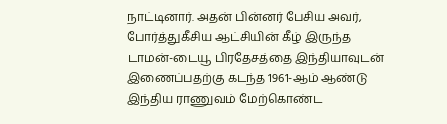நாட்டினார். அதன் பின்னர் பேசிய அவர், போர்த்துகீசிய ஆட்சியின் கீழ் இருந்த டாமன்-டையூ பிரதேசத்தை இந்தியாவுடன் இணைப்பதற்கு கடந்த 1961-ஆம் ஆண்டு இந்திய ராணுவம் மேற்கொண்ட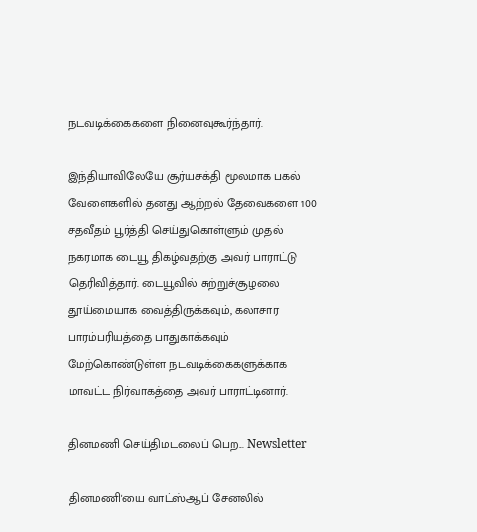நடவடிக்கைகளை நினைவுகூர்ந்தார்.

இந்தியாவிலேயே சூர்யசக்தி மூலமாக பகல் வேளைகளில் தனது ஆற்றல் தேவைகளை 100 சதவீதம் பூர்த்தி செய்துகொள்ளும் முதல் நகரமாக டையூ திகழ்வதற்கு அவர் பாராட்டு தெரிவித்தார். டையூவில் சுற்றுச்சூழலை தூய்மையாக வைத்திருக்கவும், கலாசார பாரம்பரியத்தை பாதுகாக்கவும் மேற்கொண்டுள்ள நடவடிக்கைகளுக்காக மாவட்ட நிர்வாகத்தை அவர் பாராட்டினார்.

தினமணி செய்திமடலைப் பெற... Newsletter

தினமணி'யை வாட்ஸ்ஆப் சேனலில்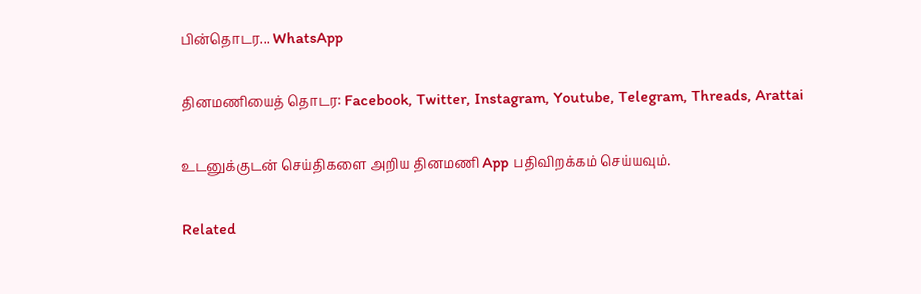பின்தொடர... WhatsApp

தினமணியைத் தொடர: Facebook, Twitter, Instagram, Youtube, Telegram, Threads, Arattai

உடனுக்குடன் செய்திகளை அறிய தினமணி App பதிவிறக்கம் செய்யவும்.

Related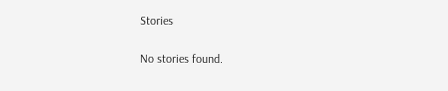Stories

No stories found.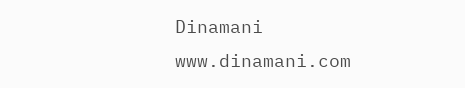Dinamani
www.dinamani.com